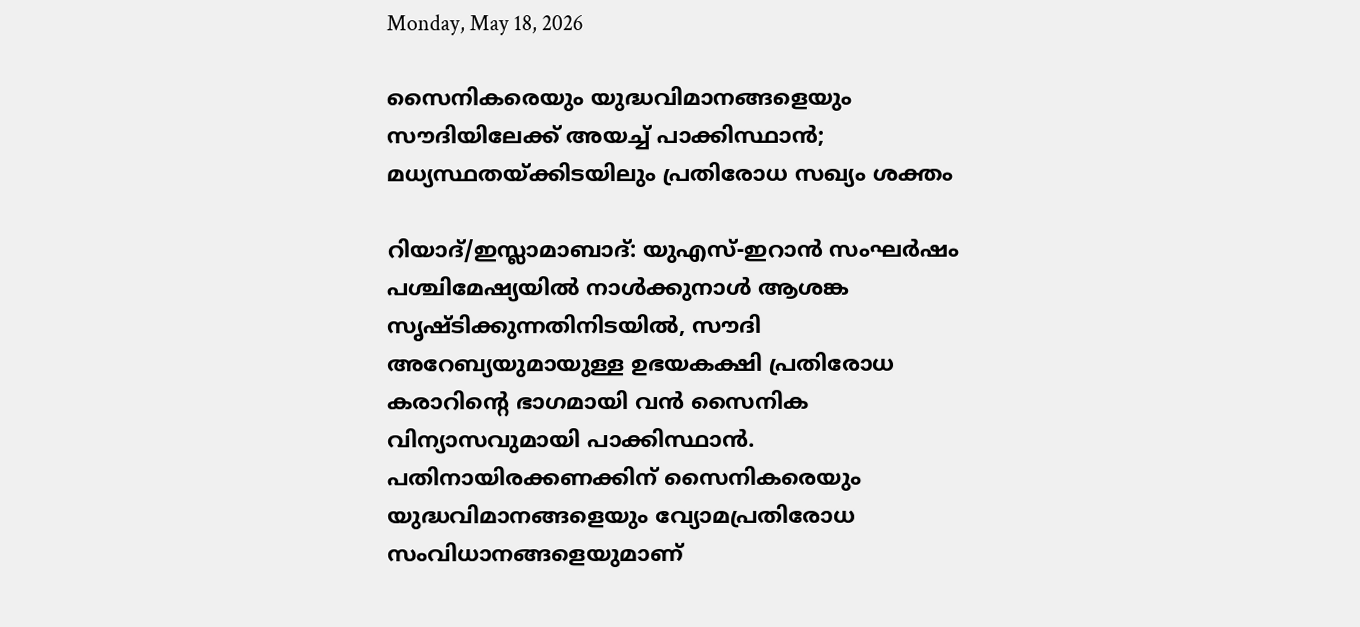Monday, May 18, 2026

സൈനികരെയും യുദ്ധവിമാനങ്ങളെയും സൗദിയിലേക്ക് അയച്ച് പാക്കിസ്ഥാൻ; മധ്യസ്ഥതയ്ക്കിടയിലും പ്രതിരോധ സഖ്യം ശക്തം

റിയാദ്/ഇസ്ലാമാബാദ്: യുഎസ്-ഇറാൻ സംഘർഷം പശ്ചിമേഷ്യയിൽ നാൾക്കുനാൾ ആശങ്ക സൃഷ്ടിക്കുന്നതിനിടയിൽ, സൗദി അറേബ്യയുമായുള്ള ഉഭയകക്ഷി പ്രതിരോധ കരാറിന്റെ ഭാഗമായി വൻ സൈനിക വിന്യാസവുമായി പാക്കിസ്ഥാൻ. പതിനായിരക്കണക്കിന് സൈനികരെയും യുദ്ധവിമാനങ്ങളെയും വ്യോമപ്രതിരോധ സംവിധാനങ്ങളെയുമാണ്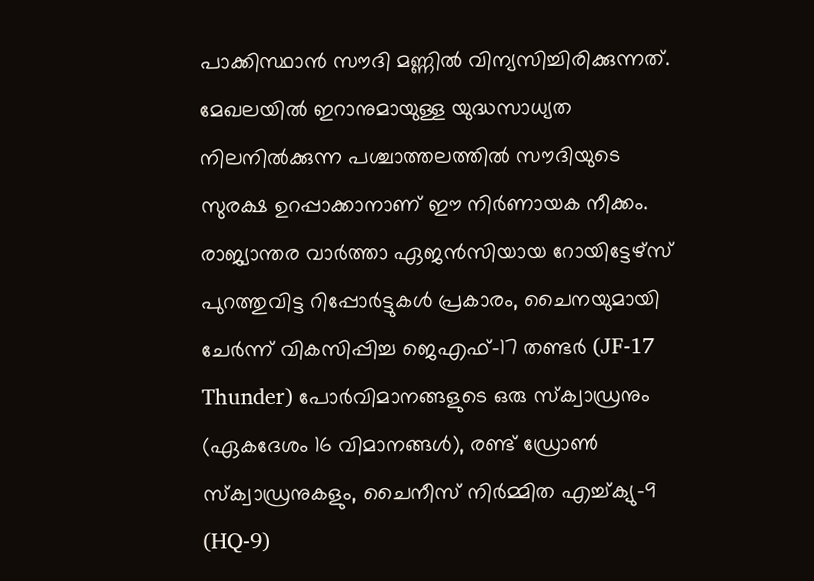പാക്കിസ്ഥാൻ സൗദി മണ്ണിൽ വിന്യസിച്ചിരിക്കുന്നത്. മേഖലയിൽ ഇറാനുമായുള്ള യുദ്ധസാധ്യത നിലനിൽക്കുന്ന പശ്ചാത്തലത്തിൽ സൗദിയുടെ സുരക്ഷ ഉറപ്പാക്കാനാണ് ഈ നിർണായക നീക്കം. രാജ്യാന്തര വാർത്താ ഏജൻസിയായ റോയിട്ടേഴ്സ് പുറത്തുവിട്ട റിപ്പോർട്ടുകൾ പ്രകാരം, ചൈനയുമായി ചേർന്ന് വികസിപ്പിച്ച ജെഎഫ്-17 തണ്ടർ (JF-17 Thunder) പോർവിമാനങ്ങളുടെ ഒരു സ്ക്വാഡ്രനും (ഏകദേശം 16 വിമാനങ്ങൾ), രണ്ട് ഡ്രോൺ സ്ക്വാഡ്രനുകളും, ചൈനീസ് നിർമ്മിത എച്ച്ക്യു-9 (HQ-9)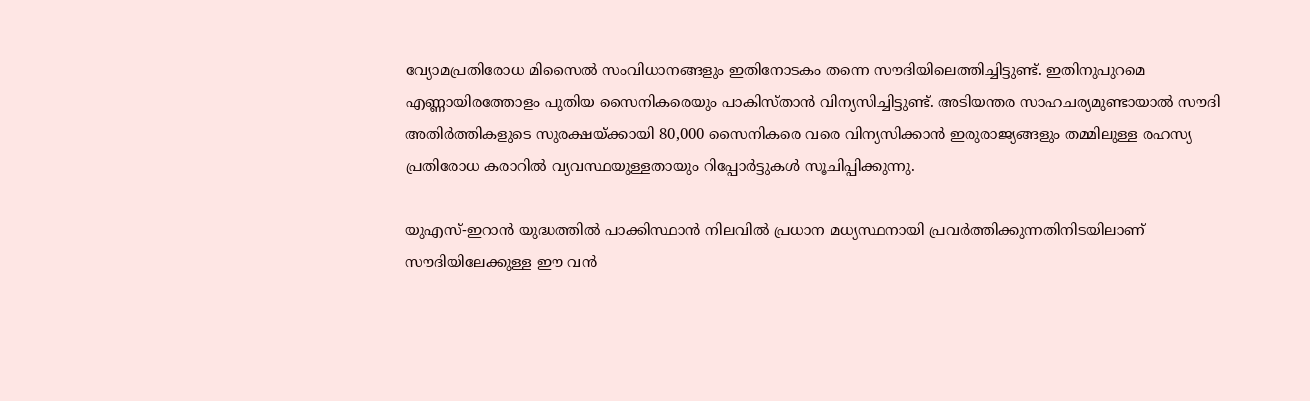വ്യോമപ്രതിരോധ മിസൈൽ സംവിധാനങ്ങളും ഇതിനോടകം തന്നെ സൗദിയിലെത്തിച്ചിട്ടുണ്ട്. ഇതിനുപുറമെ എണ്ണായിരത്തോളം പുതിയ സൈനികരെയും പാകിസ്താൻ വിന്യസിച്ചിട്ടുണ്ട്. അടിയന്തര സാഹചര്യമുണ്ടായാൽ സൗദി അതിർത്തികളുടെ സുരക്ഷയ്ക്കായി 80,000 സൈനികരെ വരെ വിന്യസിക്കാൻ ഇരുരാജ്യങ്ങളും തമ്മിലുള്ള രഹസ്യ പ്രതിരോധ കരാറിൽ വ്യവസ്ഥയുള്ളതായും റിപ്പോർട്ടുകൾ സൂചിപ്പിക്കുന്നു.

യുഎസ്-ഇറാൻ യുദ്ധത്തിൽ പാക്കിസ്ഥാൻ നിലവിൽ പ്രധാന മധ്യസ്ഥനായി പ്രവർത്തിക്കുന്നതിനിടയിലാണ് സൗദിയിലേക്കുള്ള ഈ വൻ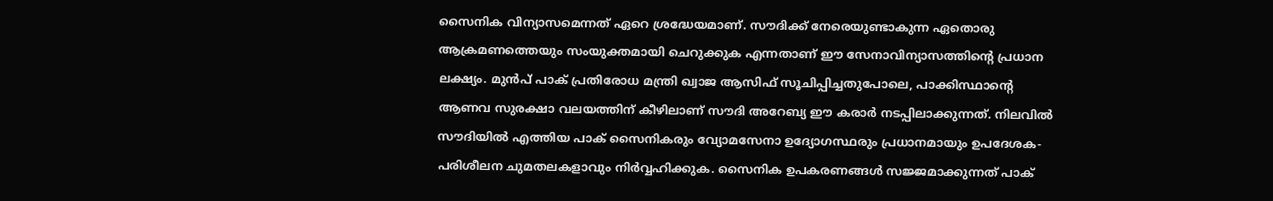സൈനിക വിന്യാസമെന്നത് ഏറെ ശ്രദ്ധേയമാണ്. സൗദിക്ക് നേരെയുണ്ടാകുന്ന ഏതൊരു ആക്രമണത്തെയും സംയുക്തമായി ചെറുക്കുക എന്നതാണ് ഈ സേനാവിന്യാസത്തിന്റെ പ്രധാന ലക്ഷ്യം. മുൻപ് പാക് പ്രതിരോധ മന്ത്രി ഖ്വാജ ആസിഫ് സൂചിപ്പിച്ചതുപോലെ, പാക്കിസ്ഥാൻ്റെ ആണവ സുരക്ഷാ വലയത്തിന് കീഴിലാണ് സൗദി അറേബ്യ ഈ കരാർ ന‌ടപ്പിലാക്കുന്നത്‌. നിലവിൽ സൗദിയിൽ എത്തിയ പാക് സൈനികരും വ്യോമസേനാ ഉദ്യോഗസ്ഥരും പ്രധാനമായും ഉപദേശക-പരിശീലന ചുമതലകളാവും നിർവ്വഹിക്കുക. സൈനിക ഉപകരണങ്ങൾ സജ്ജമാക്കുന്നത്‌ പാക്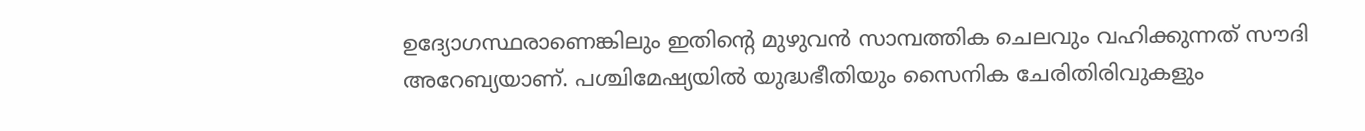ഉദ്യോഗസ്ഥരാണെങ്കിലും ഇതിന്റെ മുഴുവൻ സാമ്പത്തിക ചെലവും വഹിക്കുന്നത് സൗദി അറേബ്യയാണ്. പശ്ചിമേഷ്യയിൽ യുദ്ധഭീതിയും സൈനിക ചേരിതിരിവുകളും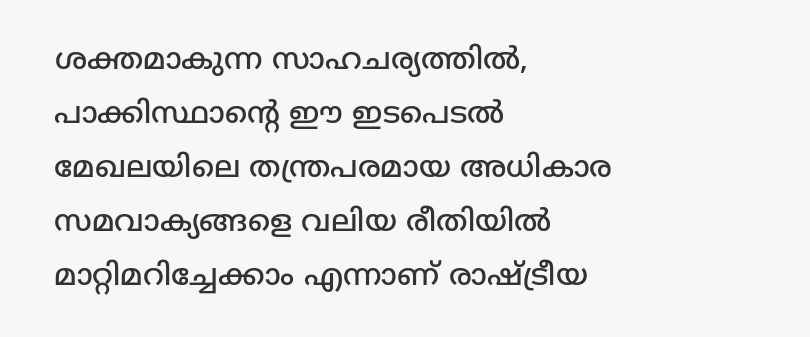ശക്തമാകുന്ന സാഹചര്യത്തിൽ, പാക്കിസ്ഥാൻ്റെ ഈ ഇടപെടൽ മേഖലയിലെ തന്ത്രപരമായ അധികാര സമവാക്യങ്ങളെ വലിയ രീതിയിൽ മാറ്റിമറിച്ചേക്കാം എന്നാണ് രാഷ്ട്രീയ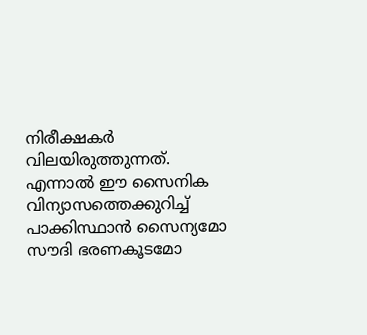നിരീക്ഷകർ വിലയിരുത്തുന്നത്. എന്നാൽ ഈ സൈനിക വിന്യാസത്തെക്കുറിച്ച് പാക്കിസ്ഥാൻ സൈന്യമോ സൗദി ഭരണകൂടമോ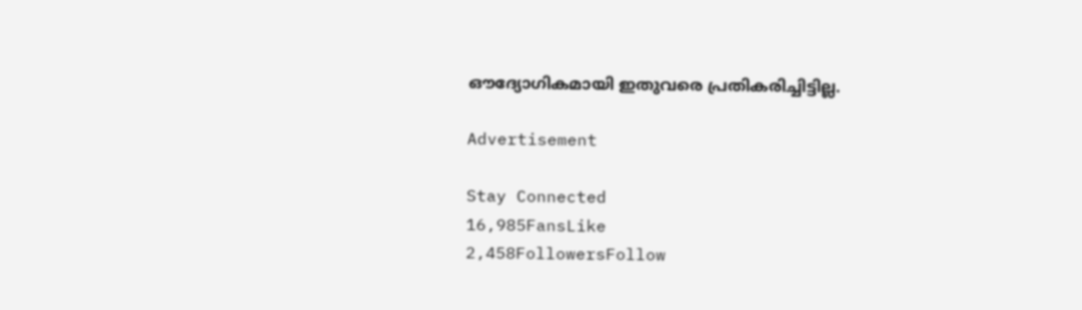ഔദ്യോഗികമായി ഇതുവരെ പ്രതികരിച്ചിട്ടില്ല.

Advertisement

Stay Connected
16,985FansLike
2,458FollowersFollow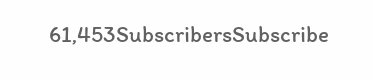61,453SubscribersSubscribe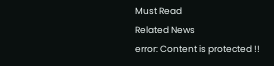Must Read
Related News
error: Content is protected !!